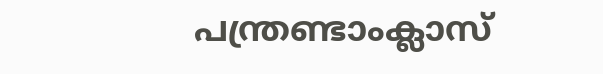പന്ത്രണ്ടാംക്ലാസ്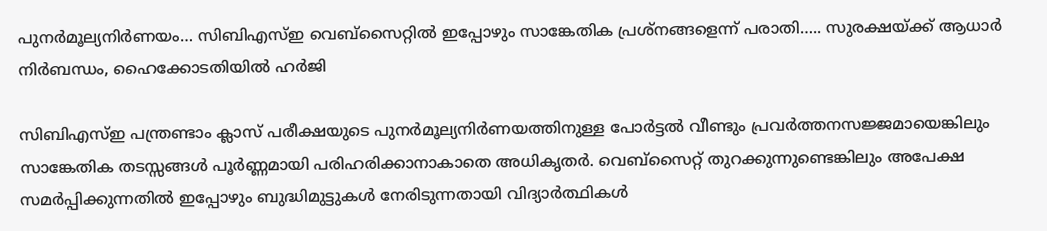പുനർമൂല്യനിർണയം… സിബിഎസ്ഇ വെബ്‌സൈറ്റിൽ ഇപ്പോഴും സാങ്കേതിക പ്രശ്നങ്ങളെന്ന് പരാതി….. സുരക്ഷയ്ക്ക് ആധാർ നിർബന്ധം, ഹൈക്കോടതിയിൽ ഹർജി

സിബിഎസ്ഇ പന്ത്രണ്ടാം ക്ലാസ് പരീക്ഷയുടെ പുനർമൂല്യനിർണയത്തിനുള്ള പോർട്ടൽ വീണ്ടും പ്രവർത്തനസജ്ജമായെങ്കിലും സാങ്കേതിക തടസ്സങ്ങൾ പൂർണ്ണമായി പരിഹരിക്കാനാകാതെ അധികൃതർ. വെബ്‌സൈറ്റ് തുറക്കുന്നുണ്ടെങ്കിലും അപേക്ഷ സമർപ്പിക്കുന്നതിൽ ഇപ്പോഴും ബുദ്ധിമുട്ടുകൾ നേരിടുന്നതായി വിദ്യാർത്ഥികൾ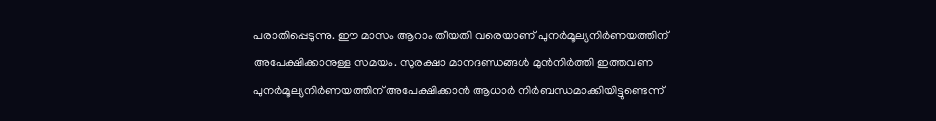പരാതിപ്പെടുന്നു. ഈ മാസം ആറാം തീയതി വരെയാണ് പുനർമൂല്യനിർണയത്തിന് അപേക്ഷിക്കാനുള്ള സമയം. സുരക്ഷാ മാനദണ്ഡങ്ങൾ മുൻനിർത്തി ഇത്തവണ പുനർമൂല്യനിർണയത്തിന് അപേക്ഷിക്കാൻ ആധാർ നിർബന്ധമാക്കിയിട്ടുണ്ടെന്ന്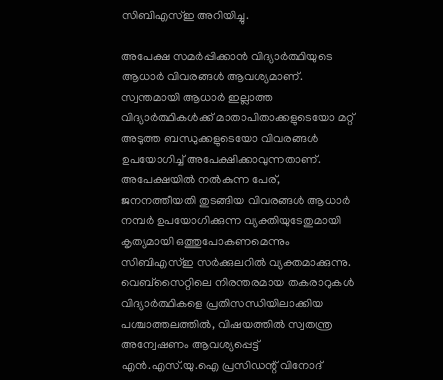സിബിഎസ്ഇ അറിയിച്ചു.

അപേക്ഷ സമർപ്പിക്കാൻ വിദ്യാർത്ഥിയുടെ ആധാർ വിവരങ്ങൾ ആവശ്യമാണ്. സ്വന്തമായി ആധാർ ഇല്ലാത്ത വിദ്യാർത്ഥികൾക്ക് മാതാപിതാക്കളുടെയോ മറ്റ് അടുത്ത ബന്ധുക്കളുടെയോ വിവരങ്ങൾ ഉപയോഗിച്ച് അപേക്ഷിക്കാവുന്നതാണ്. അപേക്ഷയിൽ നൽകുന്ന പേര്, ജനനത്തീയതി തുടങ്ങിയ വിവരങ്ങൾ ആധാർ നമ്പർ ഉപയോഗിക്കുന്ന വ്യക്തിയുടേതുമായി കൃത്യമായി ഒത്തുപോകണമെന്നും സിബിഎസ്ഇ സർക്കുലറിൽ വ്യക്തമാക്കുന്നു. വെബ്‌സൈറ്റിലെ നിരന്തരമായ തകരാറുകൾ വിദ്യാർത്ഥികളെ പ്രതിസന്ധിയിലാക്കിയ പശ്ചാത്തലത്തിൽ, വിഷയത്തിൽ സ്വതന്ത്ര അന്വേഷണം ആവശ്യപ്പെട്ട് എൻ.എസ്.യു.ഐ പ്രസിഡന്റ് വിനോദ്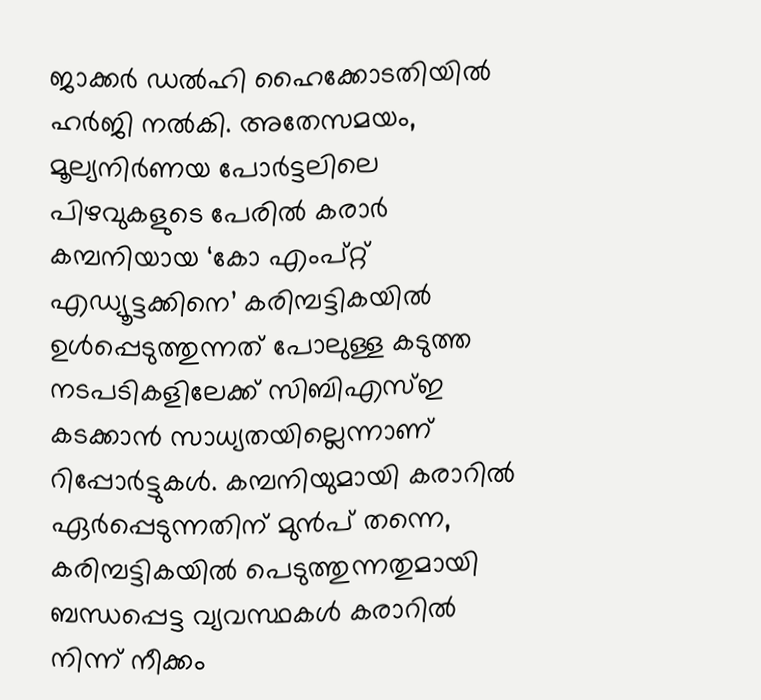ജാക്കർ ഡൽഹി ഹൈക്കോടതിയിൽ ഹർജി നൽകി. അതേസമയം, മൂല്യനിർണയ പോർട്ടലിലെ പിഴവുകളുടെ പേരിൽ കരാർ കമ്പനിയായ ‘കോ എംപ്റ്റ് എഡ്യൂട്ടക്കിനെ’ കരിമ്പട്ടികയിൽ ഉൾപ്പെടുത്തുന്നത് പോലുള്ള കടുത്ത നടപടികളിലേക്ക് സിബിഎസ്ഇ കടക്കാൻ സാധ്യതയില്ലെന്നാണ് റിപ്പോർട്ടുകൾ. കമ്പനിയുമായി കരാറിൽ ഏർപ്പെടുന്നതിന് മുൻപ് തന്നെ, കരിമ്പട്ടികയിൽ പെടുത്തുന്നതുമായി ബന്ധപ്പെട്ട വ്യവസ്ഥകൾ കരാറിൽ നിന്ന് നീക്കം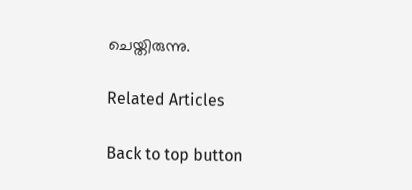ചെയ്തിരുന്നു.

Related Articles

Back to top button